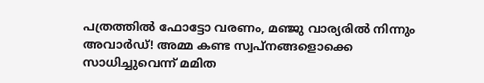പത്രത്തില്‍ ഫോട്ടോ വരണം, മഞ്ജു വാര്യരില്‍ നിന്നും അവാര്‍ഡ്! അമ്മ കണ്ട സ്വപ്‌നങ്ങളൊക്കെ സാധിച്ചുവെന്ന് മമിത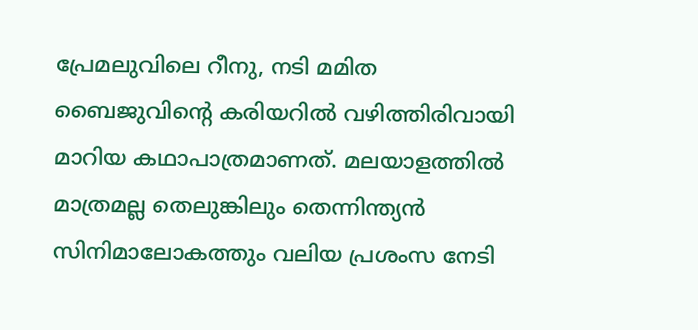പ്രേമലുവിലെ റീനു, നടി മമിത ബൈജുവിന്റെ കരിയറില്‍ വഴിത്തിരിവായി മാറിയ കഥാപാത്രമാണത്. മലയാളത്തില്‍ മാത്രമല്ല തെലുങ്കിലും തെന്നിന്ത്യന്‍ സിനിമാലോകത്തും വലിയ പ്രശംസ നേടി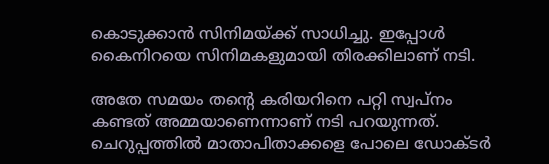കൊടുക്കാന്‍ സിനിമയ്ക്ക് സാധിച്ചു. ഇപ്പോള്‍ കൈനിറയെ സിനിമകളുമായി തിരക്കിലാണ് നടി.

അതേ സമയം തന്റെ കരിയറിനെ പറ്റി സ്വപ്‌നം കണ്ടത് അമ്മയാണെന്നാണ് നടി പറയുന്നത്. ചെറുപ്പത്തില്‍ മാതാപിതാക്കളെ പോലെ ഡോക്ടര്‍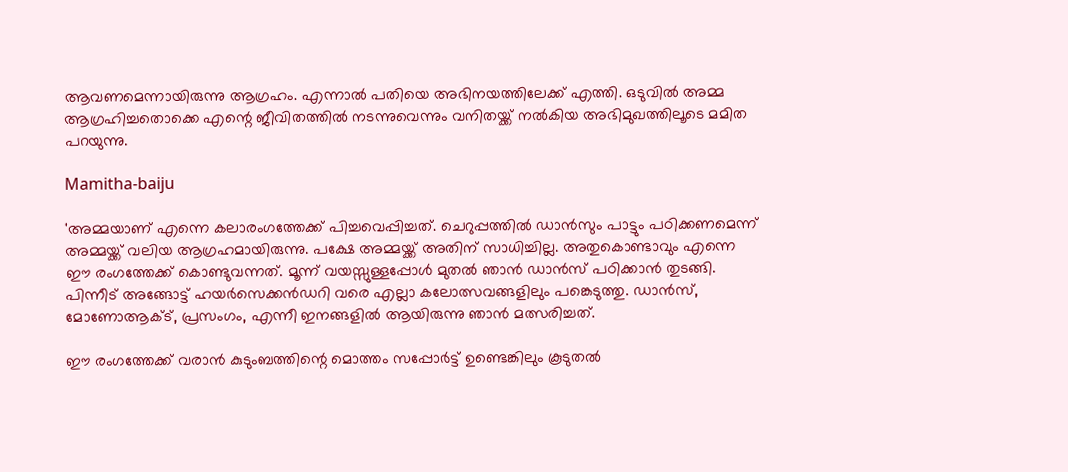ആവണമെന്നായിരുന്നു ആഗ്രഹം. എന്നാല്‍ പതിയെ അഭിനയത്തിലേക്ക് എത്തി. ഒടുവില്‍ അമ്മ ആഗ്രഹിച്ചതൊക്കെ എന്റെ ജീവിതത്തില്‍ നടന്നുവെന്നും വനിതയ്ക്ക് നല്‍കിയ അഭിമുഖത്തിലൂടെ മമിത പറയുന്നു.

Mamitha-baiju

'അമ്മയാണ് എന്നെ കലാരംഗത്തേക്ക് പിച്ചവെപ്പിച്ചത്. ചെറുപ്പത്തില്‍ ഡാന്‍സും പാട്ടും പഠിക്കണമെന്ന് അമ്മയ്ക്ക് വലിയ ആഗ്രഹമായിരുന്നു. പക്ഷേ അമ്മയ്ക്ക് അതിന് സാധിച്ചില്ല. അതുകൊണ്ടാവും എന്നെ ഈ രംഗത്തേക്ക് കൊണ്ടുവന്നത്. മൂന്ന് വയസ്സുള്ളപ്പോള്‍ മുതല്‍ ഞാന്‍ ഡാന്‍സ് പഠിക്കാന്‍ തുടങ്ങി. പിന്നീട് അങ്ങോട്ട് ഹയര്‍സെക്കന്‍ഡറി വരെ എല്ലാ കലോത്സവങ്ങളിലും പങ്കെടുത്തു. ഡാന്‍സ്, മോണോആക്ട്, പ്രസംഗം, എന്നീ ഇനങ്ങളില്‍ ആയിരുന്നു ഞാന്‍ മത്സരിച്ചത്.

ഈ രംഗത്തേക്ക് വരാന്‍ കുടുംബത്തിന്റെ മൊത്തം സപ്പോര്‍ട്ട് ഉണ്ടെങ്കിലും കൂടുതല്‍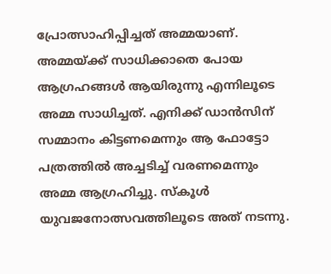പ്രോത്സാഹിപ്പിച്ചത് അമ്മയാണ്. അമ്മയ്ക്ക് സാധിക്കാതെ പോയ ആഗ്രഹങ്ങള്‍ ആയിരുന്നു എന്നിലൂടെ അമ്മ സാധിച്ചത്. എനിക്ക് ഡാന്‍സിന് സമ്മാനം കിട്ടണമെന്നും ആ ഫോട്ടോ പത്രത്തില്‍ അച്ചടിച്ച് വരണമെന്നും അമ്മ ആഗ്രഹിച്ചു. സ്‌കൂള്‍ യുവജനോത്സവത്തിലൂടെ അത് നടന്നു.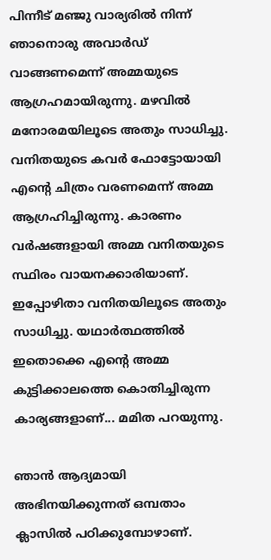പിന്നീട് മഞ്ജു വാര്യരില്‍ നിന്ന് ഞാനൊരു അവാര്‍ഡ് വാങ്ങണമെന്ന് അമ്മയുടെ ആഗ്രഹമായിരുന്നു. മഴവില്‍ മനോരമയിലൂടെ അതും സാധിച്ചു. വനിതയുടെ കവര്‍ ഫോട്ടോയായി എന്റെ ചിത്രം വരണമെന്ന് അമ്മ ആഗ്രഹിച്ചിരുന്നു. കാരണം വര്‍ഷങ്ങളായി അമ്മ വനിതയുടെ സ്ഥിരം വായനക്കാരിയാണ്. ഇപ്പോഴിതാ വനിതയിലൂടെ അതും സാധിച്ചു. യഥാര്‍ത്ഥത്തില്‍ ഇതൊക്കെ എന്റെ അമ്മ കുട്ടിക്കാലത്തെ കൊതിച്ചിരുന്ന കാര്യങ്ങളാണ്... മമിത പറയുന്നു.

ഞാന്‍ ആദ്യമായി അഭിനയിക്കുന്നത് ഒമ്പതാം ക്ലാസില്‍ പഠിക്കുമ്പോഴാണ്.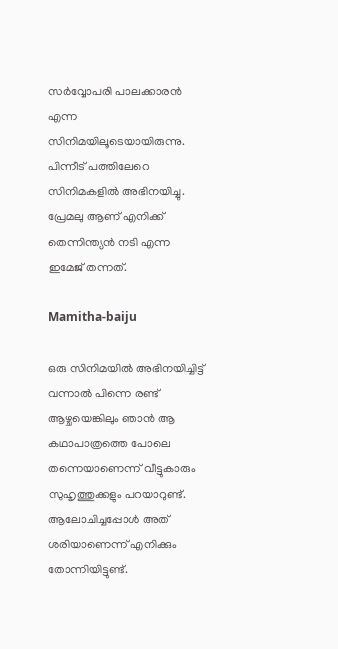സര്‍വ്വോപരി പാലക്കാരന്‍ എന്ന സിനിമയിലൂടെയായിരുന്നു. പിന്നീട് പത്തിലേറെ സിനിമകളില്‍ അഭിനയിച്ചു. പ്രേമലു ആണ് എനിക്ക് തെന്നിന്ത്യന്‍ നടി എന്ന ഇമേജ് തന്നത്.

Mamitha-baiju

ഒരു സിനിമയില്‍ അഭിനയിച്ചിട്ട് വന്നാല്‍ പിന്നെ രണ്ട് ആഴ്ചയെങ്കിലും ഞാന്‍ ആ കഥാപാത്രത്തെ പോലെ തന്നെയാണെന്ന് വീട്ടുകാരും സുഹൃത്തുക്കളും പറയാറുണ്ട്. ആലോചിച്ചപ്പോള്‍ അത് ശരിയാണെന്ന് എനിക്കും തോന്നിയിട്ടുണ്ട്.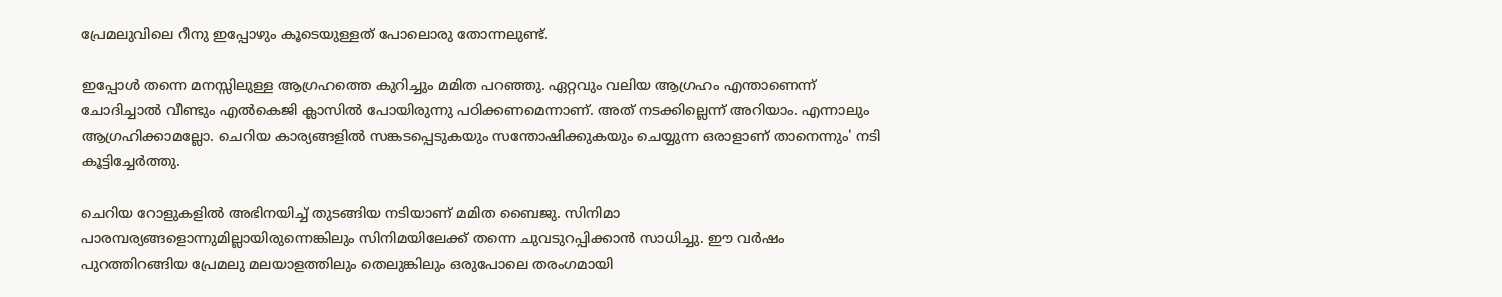പ്രേമലുവിലെ റീനു ഇപ്പോഴും കൂടെയുള്ളത് പോലൊരു തോന്നലുണ്ട്.

ഇപ്പോള്‍ തന്നെ മനസ്സിലുള്ള ആഗ്രഹത്തെ കുറിച്ചും മമിത പറഞ്ഞു. ഏറ്റവും വലിയ ആഗ്രഹം എന്താണെന്ന് ചോദിച്ചാല്‍ വീണ്ടും എല്‍കെജി ക്ലാസില്‍ പോയിരുന്നു പഠിക്കണമെന്നാണ്. അത് നടക്കില്ലെന്ന് അറിയാം. എന്നാലും ആഗ്രഹിക്കാമല്ലോ. ചെറിയ കാര്യങ്ങളില്‍ സങ്കടപ്പെടുകയും സന്തോഷിക്കുകയും ചെയ്യുന്ന ഒരാളാണ് താനെന്നും' നടി കൂട്ടിച്ചേര്‍ത്തു.

ചെറിയ റോളുകളില്‍ അഭിനയിച്ച് തുടങ്ങിയ നടിയാണ് മമിത ബൈജു. സിനിമാ പാരമ്പര്യങ്ങളൊന്നുമില്ലായിരുന്നെങ്കിലും സിനിമയിലേക്ക് തന്നെ ചുവടുറപ്പിക്കാന്‍ സാധിച്ചു. ഈ വര്‍ഷം പുറത്തിറങ്ങിയ പ്രേമലു മലയാളത്തിലും തെലുങ്കിലും ഒരുപോലെ തരംഗമായി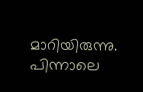മാറിയിരുന്നു. പിന്നാലെ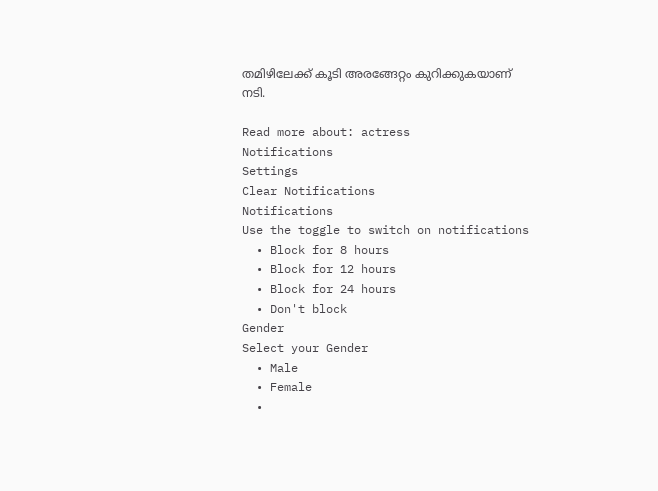തമിഴിലേക്ക് കൂടി അരങ്ങേറ്റം കുറിക്കുകയാണ് നടി.

Read more about: actress
Notifications
Settings
Clear Notifications
Notifications
Use the toggle to switch on notifications
  • Block for 8 hours
  • Block for 12 hours
  • Block for 24 hours
  • Don't block
Gender
Select your Gender
  • Male
  • Female
  •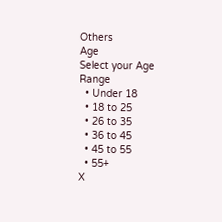Others
Age
Select your Age Range
  • Under 18
  • 18 to 25
  • 26 to 35
  • 36 to 45
  • 45 to 55
  • 55+
X